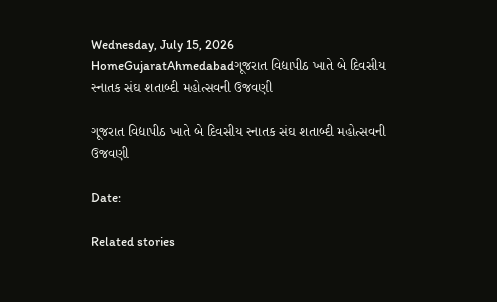Wednesday, July 15, 2026
HomeGujaratAhmedabadગૂજરાત વિદ્યાપીઠ ખાતે બે દિવસીય સ્નાતક સંઘ શતાબ્દી મહોત્સવની ઉજવણી

ગૂજરાત વિદ્યાપીઠ ખાતે બે દિવસીય સ્નાતક સંઘ શતાબ્દી મહોત્સવની ઉજવણી

Date:

Related stories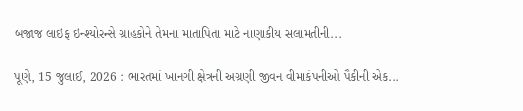બજાજ લાઇફ ઇન્શ્યોરન્સે ગ્રાહકોને તેમના માતાપિતા માટે નાણાકીય સલામતીની...

પૂણે, 15 જુલાઈ, 2026 : ભારતમાં ખાનગી ક્ષેત્રની અગ્રણી જીવન વીમાકંપનીઓ પૈકીની એક...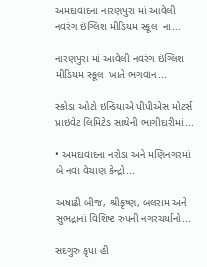અમદાવાદના નારણપુરા માં આવેલી નવરંગ ઇંગ્લિશ મીડિયમ સ્કૂલ  ના...

નારણપુરા માં આવેલી નવરંગ ઇંગ્લિશ મીડિયમ સ્કૂલ  ખાતે ભગવાન...

સ્કોડા ઓટો ઇન્ડિયાએ પીપીએસ મોટર્સ પ્રાઇવેટ લિમિટેડ સાથેની ભાગીદારીમાં...

• અમદાવાદના નરોડા અને મણિનગરમાં બે નવા વેચાણ કેન્દ્રો...

અષાઢી બીજ, શ્રીકૃષ્ણ, બલરામ અને સુભદ્રાનાં વિશિષ્ટ રુપની નગરચર્યાનો...

સદગુરુ કૃપા હી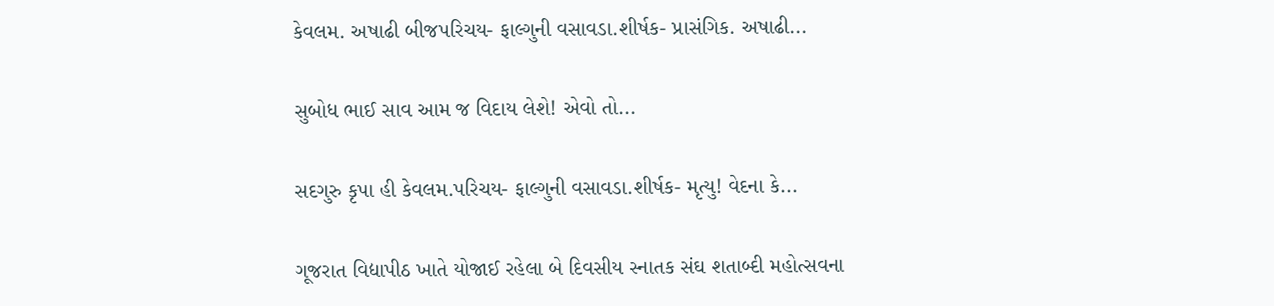કેવલમ. અષાઢી બીજપરિચય- ફાલ્ગુની વસાવડા.શીર્ષક- પ્રાસંગિક. અષાઢી...

સુબોધ ભાઈ સાવ આમ જ વિદાય લેશે! એવો તો...

સદગુરુ કૃપા હી કેવલમ.પરિચય- ફાલ્ગુની વસાવડા.શીર્ષક- મૃત્યુ! વેદના કે...

ગૂજરાત વિદ્યાપીઠ ખાતે યોજાઈ રહેલા બે દિવસીય સ્નાતક સંઘ શતાબ્દી મહોત્સવના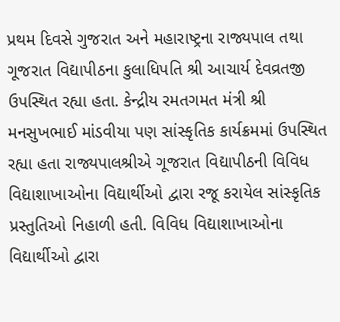પ્રથમ દિવસે ગુજરાત અને મહારાષ્ટ્રના રાજ્યપાલ તથા ગૂજરાત વિદ્યાપીઠના કુલાધિપતિ શ્રી આચાર્ય દેવવ્રતજી ઉપસ્થિત રહ્યા હતા. કેન્દ્રીય રમતગમત મંત્રી શ્રી મનસુખભાઈ માંડવીયા પણ સાંસ્કૃતિક કાર્યક્રમમાં ઉપસ્થિત રહ્યા હતા રાજ્યપાલશ્રીએ ગૂજરાત વિદ્યાપીઠની વિવિધ વિદ્યાશાખાઓના વિદ્યાર્થીઓ દ્વારા રજૂ કરાયેલ સાંસ્કૃતિક પ્રસ્તુતિઓ નિહાળી હતી. વિવિધ વિદ્યાશાખાઓના વિદ્યાર્થીઓ દ્વારા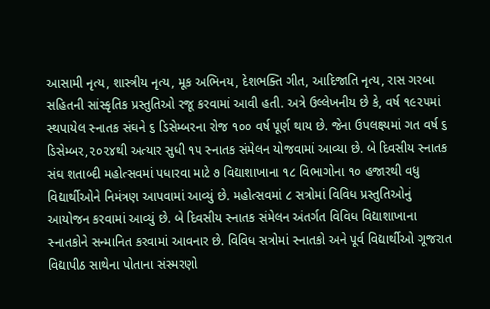આસામી નૃત્ય, શાસ્ત્રીય નૃત્ય, મૂક અભિનય, દેશભક્તિ ગીત, આદિજાતિ નૃત્ય, રાસ ગરબા સહિતની સાંસ્કૃતિક પ્રસ્તુતિઓ રજૂ કરવામાં આવી હતી. અત્રે ઉલ્લેખનીય છે કે, વર્ષ ૧૯૨૫માં સ્થપાયેલ સ્નાતક સંઘને ૬ ડિસેમ્બરના રોજ ૧૦૦ વર્ષ પૂર્ણ થાય છે. જેના ઉપલક્ષ્યમાં ગત વર્ષ ૬ ડિસેમ્બર,૨૦૨૪થી અત્યાર સુધી ૧૫ સ્નાતક સંમેલન યોજવામાં આવ્યા છે. બે દિવસીય સ્નાતક સંઘ શતાબ્દી મહોત્સવમાં પધારવા માટે ૭ વિદ્યાશાખાના ૧૮ વિભાગોના ૧૦ હજારથી વધુ વિદ્યાર્થીઓને નિમંત્રણ આપવામાં આવ્યું છે. મહોત્સવમાં ૮ સત્રોમાં વિવિધ પ્રસ્તુતિઓનું આયોજન કરવામાં આવ્યું છે. બે દિવસીય સ્નાતક સંમેલન અંતર્ગત વિવિધ વિદ્યાશાખાના સ્નાતકોને સન્માનિત કરવામાં આવનાર છે. વિવિધ સત્રોમાં સ્નાતકો અને પૂર્વ વિદ્યાર્થીઓ ગૂજરાત વિદ્યાપીઠ સાથેના પોતાના સંસ્મરણો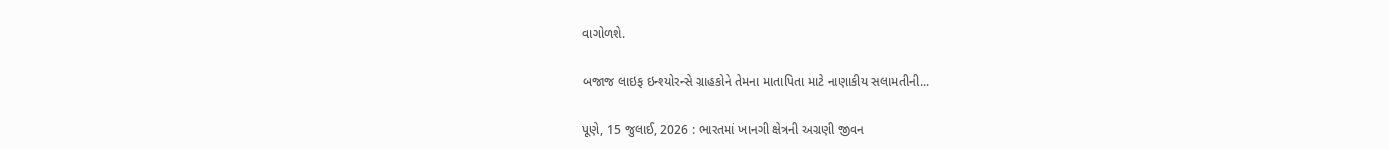વાગોળશે.

બજાજ લાઇફ ઇન્શ્યોરન્સે ગ્રાહકોને તેમના માતાપિતા માટે નાણાકીય સલામતીની...

પૂણે, 15 જુલાઈ, 2026 : ભારતમાં ખાનગી ક્ષેત્રની અગ્રણી જીવન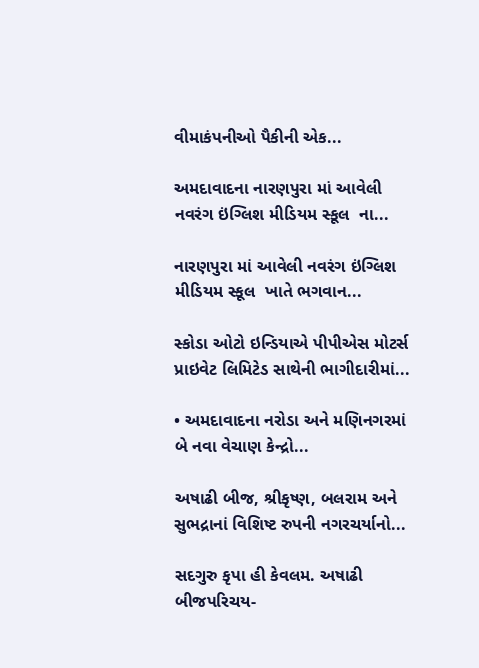વીમાકંપનીઓ પૈકીની એક...

અમદાવાદના નારણપુરા માં આવેલી નવરંગ ઇંગ્લિશ મીડિયમ સ્કૂલ  ના...

નારણપુરા માં આવેલી નવરંગ ઇંગ્લિશ મીડિયમ સ્કૂલ  ખાતે ભગવાન...

સ્કોડા ઓટો ઇન્ડિયાએ પીપીએસ મોટર્સ પ્રાઇવેટ લિમિટેડ સાથેની ભાગીદારીમાં...

• અમદાવાદના નરોડા અને મણિનગરમાં બે નવા વેચાણ કેન્દ્રો...

અષાઢી બીજ, શ્રીકૃષ્ણ, બલરામ અને સુભદ્રાનાં વિશિષ્ટ રુપની નગરચર્યાનો...

સદગુરુ કૃપા હી કેવલમ. અષાઢી બીજપરિચય-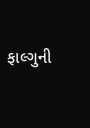ફાલ્ગુની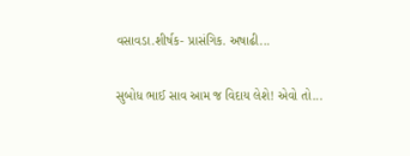વસાવડા.શીર્ષક- પ્રાસંગિક. અષાઢી...

સુબોધ ભાઈ સાવ આમ જ વિદાય લેશે! એવો તો...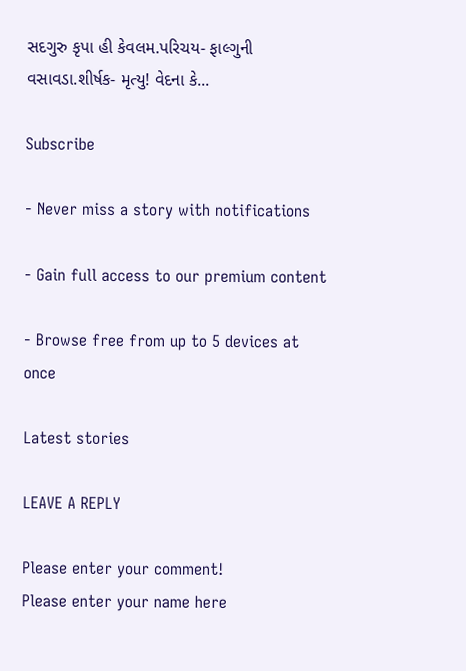સદગુરુ કૃપા હી કેવલમ.પરિચય- ફાલ્ગુની વસાવડા.શીર્ષક- મૃત્યુ! વેદના કે...

Subscribe

- Never miss a story with notifications

- Gain full access to our premium content

- Browse free from up to 5 devices at once

Latest stories

LEAVE A REPLY

Please enter your comment!
Please enter your name here